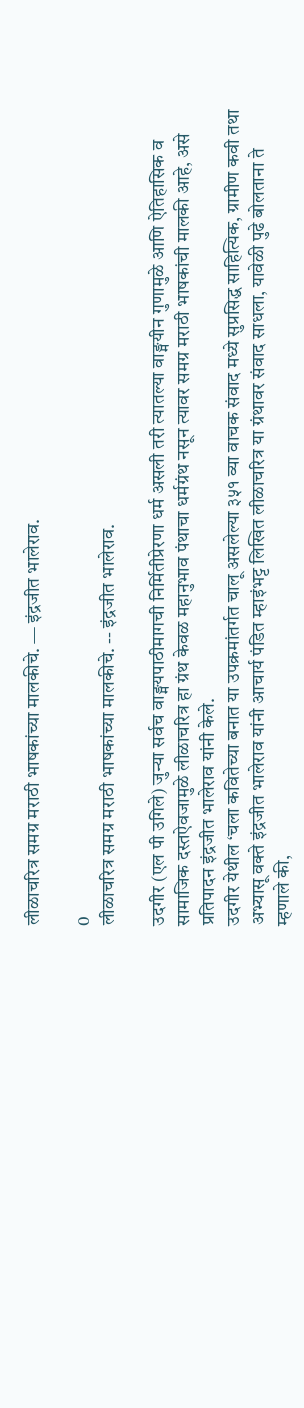लीळाचरित्र समग्र मराठी भाषकांच्या मालकीचे. — इंद्रजीत भालेराव.

0
लीळाचरित्र समग्र मराठी भाषकांच्या मालकीचे. -- इंद्रजीत भालेराव.

उदगीर (एल पी उगिले) जुन्या सर्वच वाङ्मयपाठीमागची निर्मितीप्रेरणा धर्म असली तरी त्यातल्या वाङ्मयीन गुणामुळे आणि ऐतिहासिक व सामाजिक दस्तऐवजामुळे लीळाचरित्र हा ग्रंथ केवळ महानुभाव पंथाचा धर्मग्रंथ नसून त्यावर समग्र मराठी भाषकांची मालकी आहे, असे प्रतिपादन इंद्रजीत भालेराव यांनी केले.
उदगीर येथील ‘चला कवितेच्या बनात या उपक्रमांतर्गत चालू असलेल्या ३५१ व्या वाचक संवाद मध्ये सुप्रसिद्ध साहित्यिक, ग्रामीण कवी तथा अभ्यासू वक्ते इंद्रजीत भालेराव यांनी आचार्य पंडित म्हाइंभट्ट लिखित लीळाचरित्र या ग्रंथावर संवाद साधला, यावेळी पुढे बोलताना ते म्हणाले की,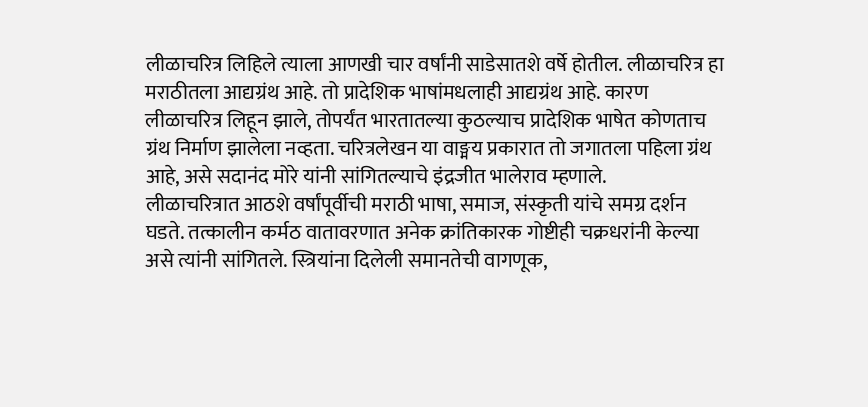लीळाचरित्र लिहिले त्याला आणखी चार वर्षांनी साडेसातशे वर्षे होतील. लीळाचरित्र हा मराठीतला आद्यग्रंथ आहे. तो प्रादेशिक भाषांमधलाही आद्यग्रंथ आहे. कारण लीळाचरित्र लिहून झाले, तोपर्यंत भारतातल्या कुठल्याच प्रादेशिक भाषेत कोणताच ग्रंथ निर्माण झालेला नव्हता. चरित्रलेखन या वाङ्मय प्रकारात तो जगातला पहिला ग्रंथ आहे, असे सदानंद मोरे यांनी सांगितल्याचे इंद्रजीत भालेराव म्हणाले.
लीळाचरित्रात आठशे वर्षांपूर्वीची मराठी भाषा, समाज, संस्कृती यांचे समग्र दर्शन घडते. तत्कालीन कर्मठ वातावरणात अनेक क्रांतिकारक गोष्टीही चक्रधरांनी केल्या असे त्यांनी सांगितले. स्त्रियांना दिलेली समानतेची वागणूक,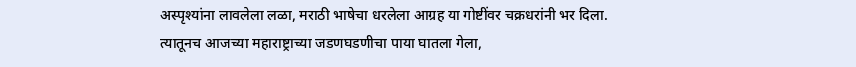अस्पृश्यांना लावलेला लळा, मराठी भाषेचा धरलेला आग्रह या गोष्टींवर चक्रधरांनी भर दिला. त्यातूनच आजच्या महाराष्ट्राच्या जडणघडणीचा पाया घातला गेला,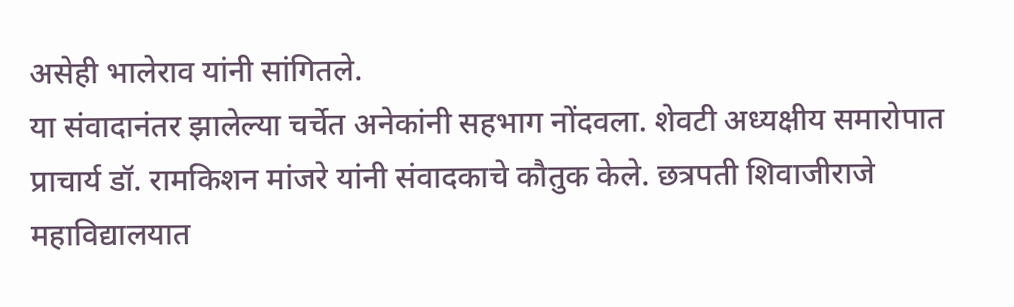असेही भालेराव यांनी सांगितले.
या संवादानंतर झालेल्या चर्चेत अनेकांनी सहभाग नोंदवला. शेवटी अध्यक्षीय समारोपात प्राचार्य डॉ. रामकिशन मांजरे यांनी संवादकाचे कौतुक केले. छत्रपती शिवाजीराजे महाविद्यालयात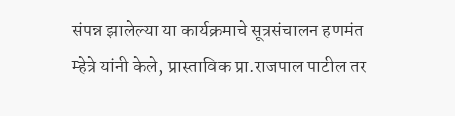संपन्न झालेल्या या कार्यक्रमाचे सूत्रसंचालन हणमंत म्हेत्रे यांनी केले, प्रास्ताविक प्रा.राजपाल पाटील तर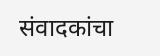संवादकांचा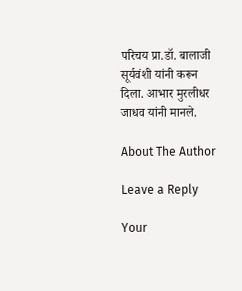परिचय प्रा.डॉ. बालाजी सूर्यवंशी यांनी करून दिला. आभार मुरलीधर जाधव यांनी मानले.

About The Author

Leave a Reply

Your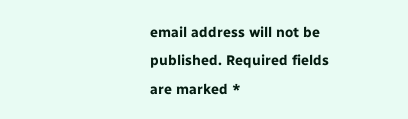email address will not be published. Required fields are marked *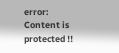error: Content is protected !!